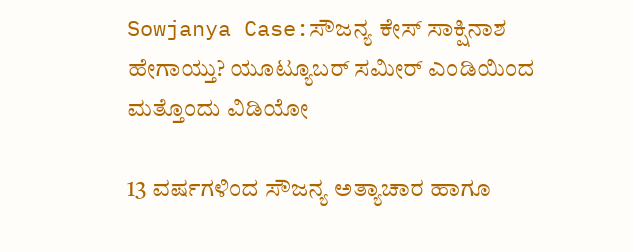Sowjanya Case:ಸೌಜನ್ಯ ಕೇಸ್ ಸಾಕ್ಷಿನಾಶ ಹೇಗಾಯ್ತು? ಯೂಟ್ಯೂಬರ್ ಸಮೀರ್ ಎಂಡಿಯಿಂದ ಮತ್ತೊಂದು ವಿಡಿಯೋ

13 ವರ್ಷಗಳಿಂದ ಸೌಜನ್ಯ ಅತ್ಯಾಚಾರ ಹಾಗೂ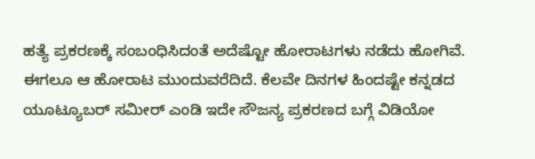ಹತ್ಯೆ ಪ್ರಕರಣಕ್ಕೆ ಸಂಬಂಧಿಸಿದಂತೆ ಅದೆಷ್ಟೋ ಹೋರಾಟಗಳು ನಡೆದು ಹೋಗಿವೆ. ಈಗಲೂ ಆ ಹೋರಾಟ ಮುಂದುವರೆದಿದೆ. ಕೆಲವೇ ದಿನಗಳ ಹಿಂದಷ್ಟೇ ಕನ್ನಡದ ಯೂಟ್ಯೂಬರ್ ಸಮೀರ್ ಎಂಡಿ ಇದೇ ಸೌಜನ್ಯ ಪ್ರಕರಣದ ಬಗ್ಗೆ ವಿಡಿಯೋ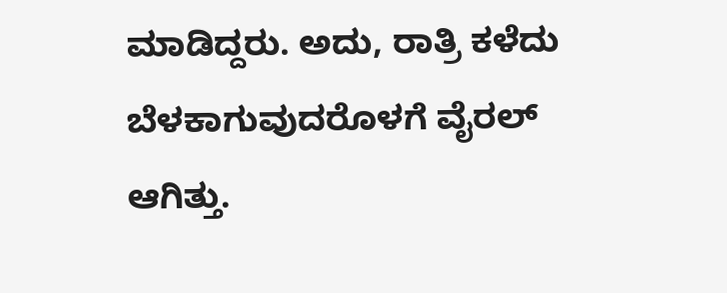ಮಾಡಿದ್ದರು. ಅದು, ರಾತ್ರಿ ಕಳೆದು ಬೆಳಕಾಗುವುದರೊಳಗೆ ವೈರಲ್ ಆಗಿತ್ತು.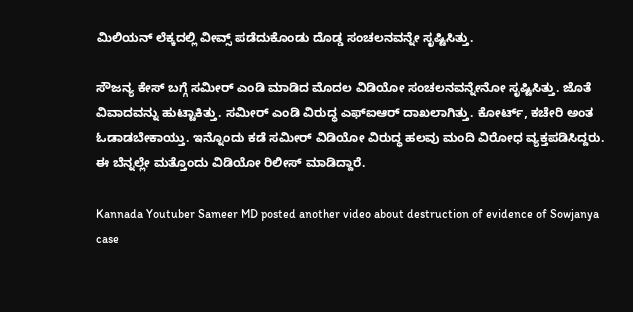ಮಿಲಿಯನ್ ಲೆಕ್ಕದಲ್ಲಿ ವೀವ್ಸ್ ಪಡೆದುಕೊಂಡು ದೊಡ್ಡ ಸಂಚಲನವನ್ನೇ ಸೃಷ್ಟಿಸಿತ್ತು.

ಸೌಜನ್ಯ ಕೇಸ್ ಬಗ್ಗೆ ಸಮೀರ್ ಎಂಡಿ ಮಾಡಿದ ಮೊದಲ ವಿಡಿಯೋ ಸಂಚಲನವನ್ನೇನೋ ಸೃಷ್ಟಿಸಿತ್ತು. ಜೊತೆ ವಿವಾದವನ್ನು ಹುಟ್ಟಾಕಿತ್ತು. ಸಮೀರ್ ಎಂಡಿ ವಿರುದ್ಧ ಎಫ್‌ಐಆರ್ ದಾಖಲಾಗಿತ್ತು. ಕೋರ್ಟ್, ಕಚೇರಿ ಅಂತ ಓಡಾಡಬೇಕಾಯ್ತು. ಇನ್ನೊಂದು ಕಡೆ ಸಮೀರ್ ವಿಡಿಯೋ ವಿರುದ್ಧ ಹಲವು ಮಂದಿ ವಿರೋಧ ವ್ಯಕ್ತಪಡಿಸಿದ್ದರು. ಈ ಬೆನ್ನಲ್ಲೇ ಮತ್ತೊಂದು ವಿಡಿಯೋ ರಿಲೀಸ್ ಮಾಡಿದ್ದಾರೆ.

Kannada Youtuber Sameer MD posted another video about destruction of evidence of Sowjanya case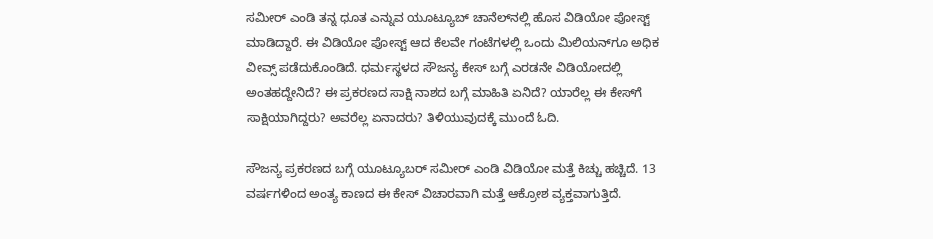ಸಮೀರ್ ಎಂಡಿ ತನ್ನ ಧೂತ ಎನ್ನುವ ಯೂಟ್ಯೂಬ್‌ ಚಾನೆಲ್‌ನಲ್ಲಿ ಹೊಸ ವಿಡಿಯೋ ಪೋಸ್ಟ್ ಮಾಡಿದ್ದಾರೆ. ಈ ವಿಡಿಯೋ ಪೋಸ್ಟ್ ಆದ ಕೆಲವೇ ಗಂಟೆಗಳಲ್ಲಿ ಒಂದು ಮಿಲಿಯನ್‌ಗೂ ಅಧಿಕ ವೀವ್ಸ್ ಪಡೆದುಕೊಂಡಿದೆ. ಧರ್ಮಸ್ಥಳದ ಸೌಜನ್ಯ ಕೇಸ್ ಬಗ್ಗೆ ಎರಡನೇ ವಿಡಿಯೋದಲ್ಲಿ ಅಂತಹದ್ದೇನಿದೆ? ಈ ಪ್ರಕರಣದ ಸಾಕ್ಷಿ ನಾಶದ ಬಗ್ಗೆ ಮಾಹಿತಿ ಏನಿದೆ? ಯಾರೆಲ್ಲ ಈ ಕೇಸ್‌ಗೆ ಸಾಕ್ಷಿಯಾಗಿದ್ದರು? ಅವರೆಲ್ಲ ಏನಾದರು? ತಿಳಿಯುವುದಕ್ಕೆ ಮುಂದೆ ಓದಿ.

ಸೌಜನ್ಯ ಪ್ರಕರಣದ ಬಗ್ಗೆ ಯೂಟ್ಯೂಬರ್ ಸಮೀರ್ ಎಂಡಿ ವಿಡಿಯೋ ಮತ್ತೆ ಕಿಚ್ಚು ಹಚ್ಚಿದೆ. 13 ವರ್ಷಗಳಿಂದ ಅಂತ್ಯ ಕಾಣದ ಈ ಕೇಸ್ ವಿಚಾರವಾಗಿ ಮತ್ತೆ ಆಕ್ರೋಶ ವ್ಯಕ್ತವಾಗುತ್ತಿದೆ.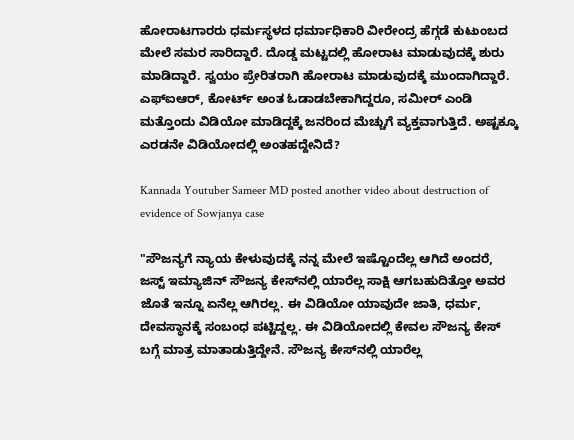ಹೋರಾಟಗಾರರು ಧರ್ಮಸ್ಥಳದ ಧರ್ಮಾಧಿಕಾರಿ ವೀರೇಂದ್ರ ಹೆಗ್ಗಡೆ ಕುಟುಂಬದ ಮೇಲೆ ಸಮರ ಸಾರಿದ್ದಾರೆ. ದೊಡ್ಡ ಮಟ್ಟದಲ್ಲಿ ಹೋರಾಟ ಮಾಡುವುದಕ್ಕೆ ಶುರು ಮಾಡಿದ್ದಾರೆ. ಸ್ವಯಂ ಪ್ರೇರಿತರಾಗಿ ಹೋರಾಟ ಮಾಡುವುದಕ್ಕೆ ಮುಂದಾಗಿದ್ದಾರೆ. ಎಫ್‌ಐಆರ್, ಕೋರ್ಟ್ ಅಂತ ಓಡಾಡಬೇಕಾಗಿದ್ದರೂ, ಸಮೀರ್ ಎಂಡಿ ಮತ್ತೊಂದು ವಿಡಿಯೋ ಮಾಡಿದ್ದಕ್ಕೆ ಜನರಿಂದ ಮೆಚ್ಚುಗೆ ವ್ಯಕ್ತವಾಗುತ್ತಿದೆ. ಅಷ್ಟಕ್ಕೂ ಎರಡನೇ ವಿಡಿಯೋದಲ್ಲಿ ಅಂತಹದ್ದೇನಿದೆ?

Kannada Youtuber Sameer MD posted another video about destruction of evidence of Sowjanya case

"ಸೌಜನ್ಯಗೆ ನ್ಯಾಯ ಕೇಳುವುದಕ್ಕೆ ನನ್ನ ಮೇಲೆ ಇಷ್ಟೊಂದೆಲ್ಲ ಆಗಿದೆ ಅಂದರೆ, ಜಸ್ಟ್ ಇಮ್ಯಾಜಿನ್ ಸೌಜನ್ಯ ಕೇಸ್‌ನಲ್ಲಿ ಯಾರೆಲ್ಲ ಸಾಕ್ಷಿ ಆಗಬಹುದಿತ್ತೋ ಅವರ ಜೊತೆ ಇನ್ನೂ ಏನೆಲ್ಲ ಆಗಿರಲ್ಲ. ಈ ವಿಡಿಯೋ ಯಾವುದೇ ಜಾತಿ, ಧರ್ಮ, ದೇವಸ್ಥಾನಕ್ಕೆ ಸಂಬಂಧ ಪಟ್ಟಿದ್ದಲ್ಲ. ಈ ವಿಡಿಯೋದಲ್ಲಿ ಕೇವಲ ಸೌಜನ್ಯ ಕೇಸ್ ಬಗ್ಗೆ ಮಾತ್ರ ಮಾತಾಡುತ್ತಿದ್ದೇನೆ. ಸೌಜನ್ಯ ಕೇಸ್‌ನಲ್ಲಿ ಯಾರೆಲ್ಲ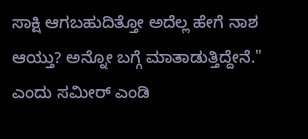ಸಾಕ್ಷಿ ಆಗಬಹುದಿತ್ತೋ ಅದೆಲ್ಲ ಹೇಗೆ ನಾಶ ಆಯ್ತು? ಅನ್ನೋ ಬಗ್ಗೆ ಮಾತಾಡುತ್ತಿದ್ದೇನೆ." ಎಂದು ಸಮೀರ್ ಎಂಡಿ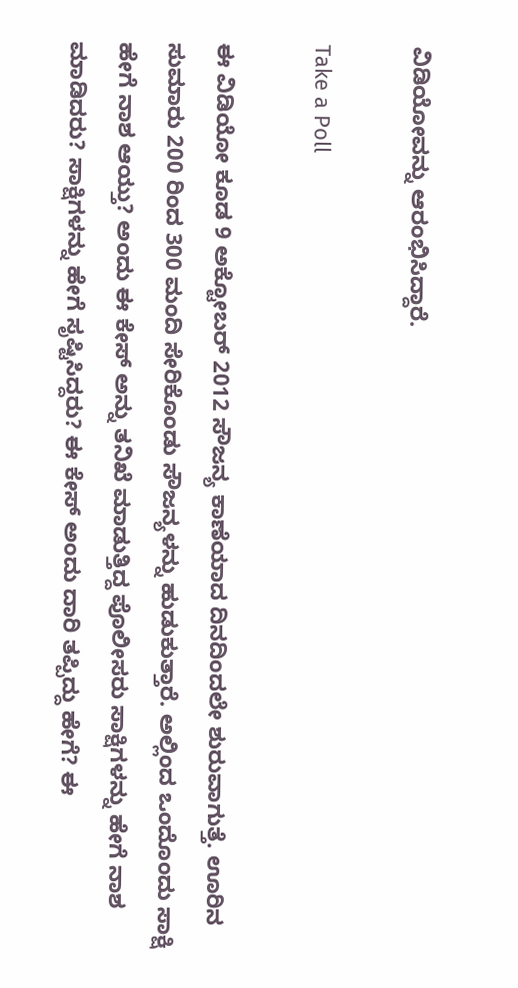ವಿಡಿಯೋವನ್ನು ಆರಂಭಿಸಿದ್ದಾರೆ.

Take a Poll

ಈ ವಿಡಿಯೋ ಕೂಡ 9 ಅಕ್ಟೋಬರ್ 2012 ಸೌಜನ್ಯ ಕಾಣೆಯಾದ ದಿನದಿಂದಲೇ ಶುರುವಾಗುತ್ತೆ. ಊರಿನ ಸುಮಾರು 200 ರಿಂದ 300 ಮಂದಿ ಸೇರಿಕೊಂಡು ಸೌಜನ್ಯಳನ್ನು ಹುಡುಕುತ್ತಾರೆ. ಅಲ್ಲಿಂದ ಒಂದೊಂದು ಸಾಕ್ಷಿ ಹೇಗೆ ನಾಶ ಆಯ್ತು? ಅಂದು ಈ ಕೇಸ್‌ ಅನ್ನು ತನಿಖೆ ಮಾಡುತ್ತಿದ್ದ ಪೊಲೀಸರು ಸಾಕ್ಷಿಗಳನ್ನು ಹೇಗೆ ನಾಶ ಮಾಡಿದರು? ಸಾಕ್ಷಿಗಳನ್ನು ಹೇಗೆ ಸೃಷ್ಟಿಸಿದ್ದರು? ಈ ಕೇಸ್ ಅಂದು ದಾರಿ ತಪ್ಪಿದ್ದು ಹೇಗೆ? ಈ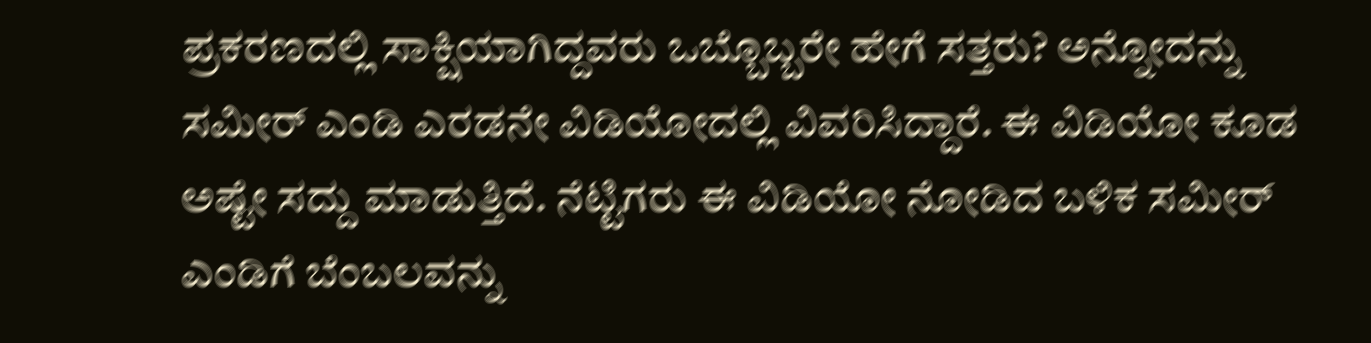ಪ್ರಕರಣದಲ್ಲಿ ಸಾಕ್ಷಿಯಾಗಿದ್ದವರು ಒಬ್ಬೊಬ್ಬರೇ ಹೇಗೆ ಸತ್ತರು? ಅನ್ನೋದನ್ನು ಸಮೀರ್ ಎಂಡಿ ಎರಡನೇ ವಿಡಿಯೋದಲ್ಲಿ ವಿವರಿಸಿದ್ದಾರೆ. ಈ ವಿಡಿಯೋ ಕೂಡ ಅಷ್ಟೇ ಸದ್ದು ಮಾಡುತ್ತಿದೆ. ನೆಟ್ಟಿಗರು ಈ ವಿಡಿಯೋ ನೋಡಿದ ಬಳಿಕ ಸಮೀರ್‌ ಎಂಡಿಗೆ ಬೆಂಬಲವನ್ನು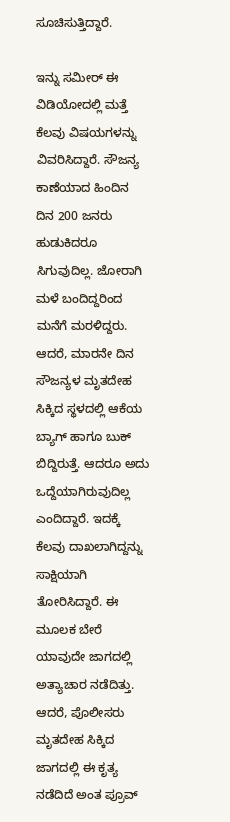ಸೂಚಿಸುತ್ತಿದ್ದಾರೆ.

ಇನ್ನು ಸಮೀರ್ ಈ ವಿಡಿಯೋದಲ್ಲಿ ಮತ್ತೆ ಕೆಲವು ವಿಷಯಗಳನ್ನು ವಿವರಿಸಿದ್ದಾರೆ. ಸೌಜನ್ಯ ಕಾಣೆಯಾದ ಹಿಂದಿನ ದಿನ 200 ಜನರು ಹುಡುಕಿದರೂ ಸಿಗುವುದಿಲ್ಲ. ಜೋರಾಗಿ ಮಳೆ ಬಂದಿದ್ದರಿಂದ ಮನೆಗೆ ಮರಳಿದ್ದರು. ಆದರೆ, ಮಾರನೇ ದಿನ ಸೌಜನ್ಯಳ ಮೃತದೇಹ ಸಿಕ್ಕಿದ ಸ್ಥಳದಲ್ಲಿ ಆಕೆಯ ಬ್ಯಾಗ್ ಹಾಗೂ ಬುಕ್‌ ಬಿದ್ದಿರುತ್ತೆ. ಆದರೂ ಅದು ಒದ್ದೆಯಾಗಿರುವುದಿಲ್ಲ ಎಂದಿದ್ದಾರೆ. ಇದಕ್ಕೆ ಕೆಲವು ದಾಖಲಾಗಿದ್ದನ್ನು ಸಾಕ್ಷಿಯಾಗಿ ತೋರಿಸಿದ್ದಾರೆ. ಈ ಮೂಲಕ ಬೇರೆ ಯಾವುದೇ ಜಾಗದಲ್ಲಿ ಅತ್ಯಾಚಾರ ನಡೆದಿತ್ತು. ಆದರೆ, ಪೊಲೀಸರು ಮೃತದೇಹ ಸಿಕ್ಕಿದ ಜಾಗದಲ್ಲಿ ಈ ಕೃತ್ಯ ನಡೆದಿದೆ ಅಂತ ಪ್ರೂವ್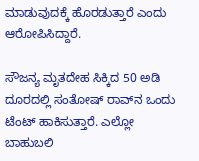ಮಾಡುವುದಕ್ಕೆ ಹೊರಡುತ್ತಾರೆ ಎಂದು ಆರೋಪಿಸಿದ್ದಾರೆ.

ಸೌಜನ್ಯ ಮೃತದೇಹ ಸಿಕ್ಕಿದ 50 ಅಡಿ ದೂರದಲ್ಲಿ ಸಂತೋಷ್ ರಾವ್‌ನ ಒಂದು ಟೆಂಟ್ ಹಾಕಿಸುತ್ತಾರೆ. ಎಲ್ಲೋ ಬಾಹುಬಲಿ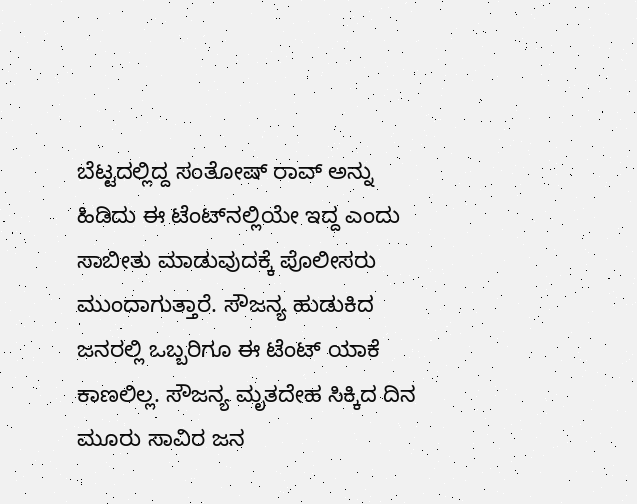ಬೆಟ್ಟದಲ್ಲಿದ್ದ ಸಂತೋಷ್ ರಾವ್ ಅನ್ನು ಹಿಡಿದು ಈ ಟೆಂಟ್‌ನಲ್ಲಿಯೇ ಇದ್ದ ಎಂದು ಸಾಬೀತು ಮಾಡುವುದಕ್ಕೆ ಪೊಲೀಸರು ಮುಂದಾಗುತ್ತಾರೆ. ಸೌಜನ್ಯ ಹುಡುಕಿದ ಜನರಲ್ಲಿ ಒಬ್ಬರಿಗೂ ಈ ಟೆಂಟ್ ಯಾಕೆ ಕಾಣಲಿಲ್ಲ. ಸೌಜನ್ಯ ಮೃತದೇಹ ಸಿಕ್ಕಿದ ದಿನ ಮೂರು ಸಾವಿರ ಜನ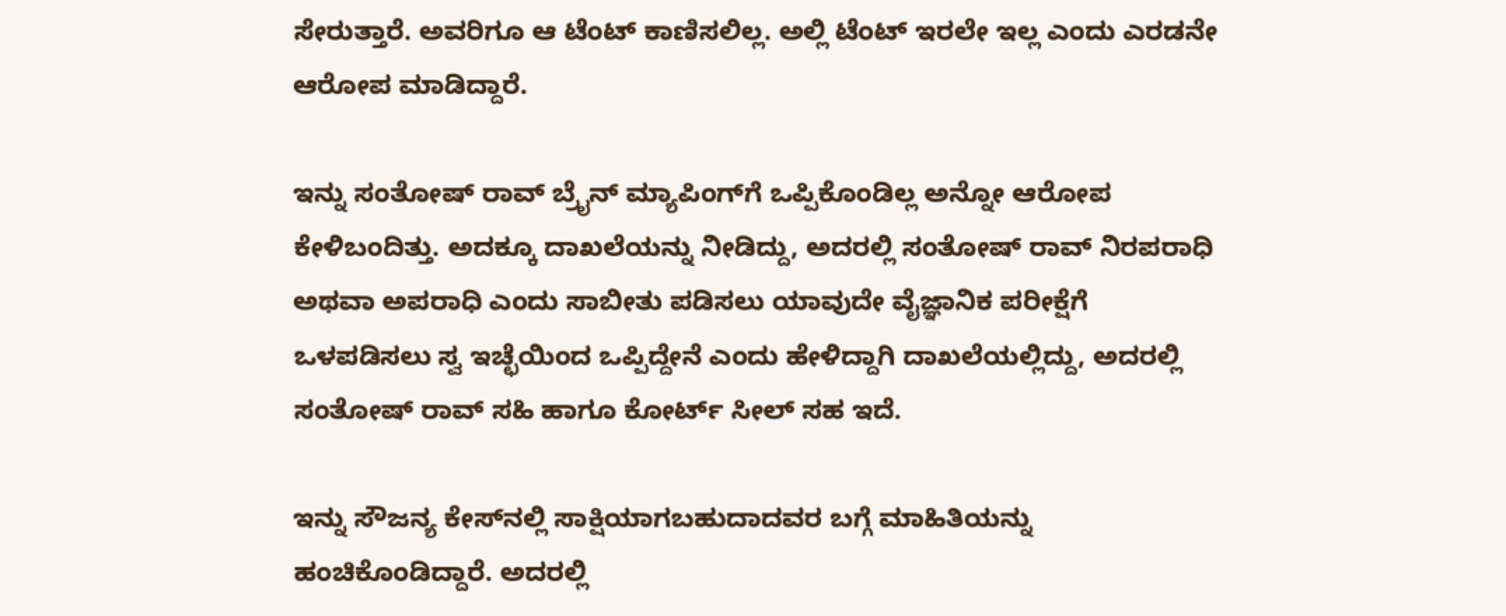ಸೇರುತ್ತಾರೆ. ಅವರಿಗೂ ಆ ಟೆಂಟ್ ಕಾಣಿಸಲಿಲ್ಲ. ಅಲ್ಲಿ ಟೆಂಟ್ ಇರಲೇ ಇಲ್ಲ ಎಂದು ಎರಡನೇ ಆರೋಪ ಮಾಡಿದ್ದಾರೆ.

ಇನ್ನು ಸಂತೋಷ್ ರಾವ್ ಬ್ರೈನ್ ಮ್ಯಾಪಿಂಗ್‌ಗೆ ಒಪ್ಪಿಕೊಂಡಿಲ್ಲ ಅನ್ನೋ ಆರೋಪ ಕೇಳಿಬಂದಿತ್ತು. ಅದಕ್ಕೂ ದಾಖಲೆಯನ್ನು ನೀಡಿದ್ದು, ಅದರಲ್ಲಿ ಸಂತೋಷ್ ರಾವ್ ನಿರಪರಾಧಿ ಅಥವಾ ಅಪರಾಧಿ ಎಂದು ಸಾಬೀತು ಪಡಿಸಲು ಯಾವುದೇ ವೈಜ್ಞಾನಿಕ ಪರೀಕ್ಷೆಗೆ ಒಳಪಡಿಸಲು ಸ್ವ ಇಚ್ಛೆಯಿಂದ ಒಪ್ಪಿದ್ದೇನೆ ಎಂದು ಹೇಳಿದ್ದಾಗಿ ದಾಖಲೆಯಲ್ಲಿದ್ದು, ಅದರಲ್ಲಿ ಸಂತೋಷ್ ರಾವ್ ಸಹಿ ಹಾಗೂ ಕೋರ್ಟ್ ಸೀಲ್ ಸಹ ಇದೆ.

ಇನ್ನು ಸೌಜನ್ಯ ಕೇಸ್‌ನಲ್ಲಿ ಸಾಕ್ಷಿಯಾಗಬಹುದಾದವರ ಬಗ್ಗೆ ಮಾಹಿತಿಯನ್ನು ಹಂಚಿಕೊಂಡಿದ್ದಾರೆ. ಅದರಲ್ಲಿ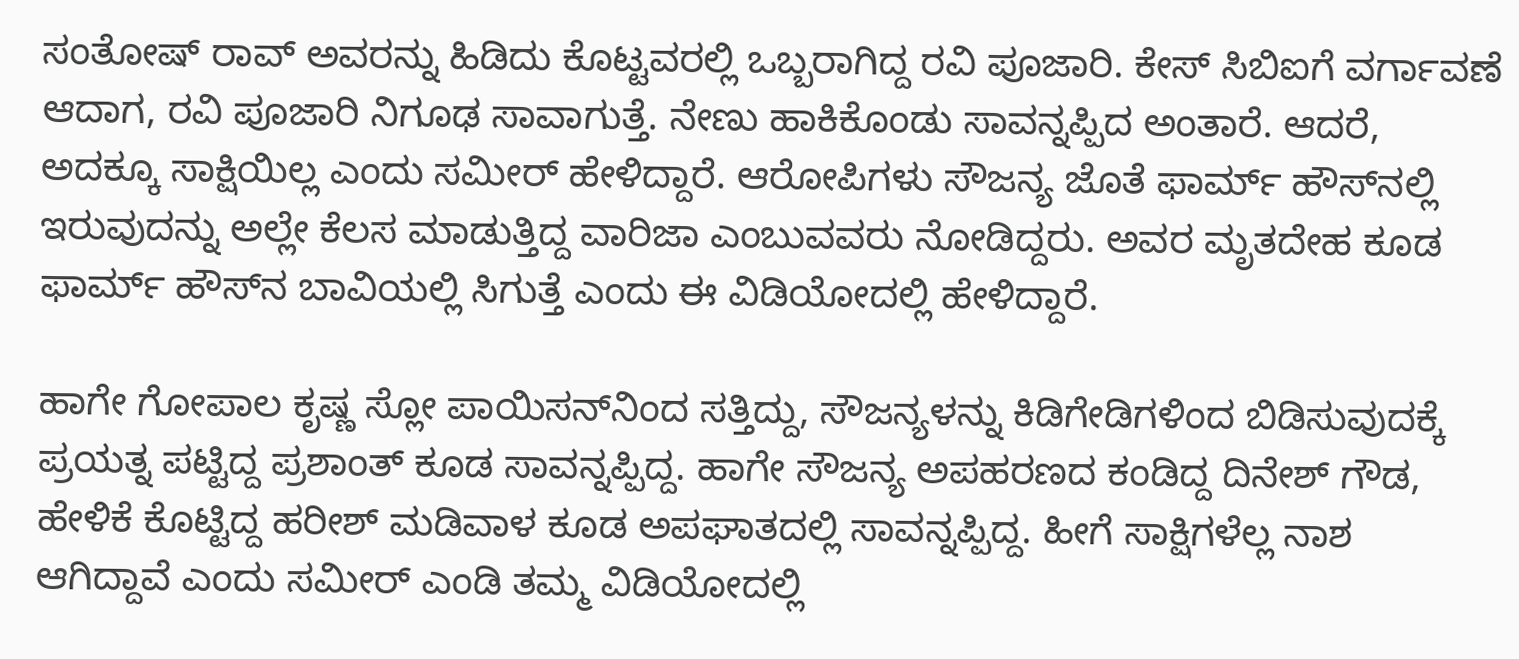ಸಂತೋಷ್ ರಾವ್ ಅವರನ್ನು ಹಿಡಿದು ಕೊಟ್ಟವರಲ್ಲಿ ಒಬ್ಬರಾಗಿದ್ದ ರವಿ ಪೂಜಾರಿ. ಕೇಸ್ ಸಿಬಿಐಗೆ ವರ್ಗಾವಣೆ ಆದಾಗ, ರವಿ ಪೂಜಾರಿ ನಿಗೂಢ ಸಾವಾಗುತ್ತೆ. ನೇಣು ಹಾಕಿಕೊಂಡು ಸಾವನ್ನಪ್ಪಿದ ಅಂತಾರೆ. ಆದರೆ, ಅದಕ್ಕೂ ಸಾಕ್ಷಿಯಿಲ್ಲ ಎಂದು ಸಮೀರ್ ಹೇಳಿದ್ದಾರೆ. ಆರೋಪಿಗಳು ಸೌಜನ್ಯ ಜೊತೆ ಫಾರ್ಮ್‌ ಹೌಸ್‌ನಲ್ಲಿ ಇರುವುದನ್ನು ಅಲ್ಲೇ ಕೆಲಸ ಮಾಡುತ್ತಿದ್ದ ವಾರಿಜಾ ಎಂಬುವವರು ನೋಡಿದ್ದರು. ಅವರ ಮೃತದೇಹ ಕೂಡ ಫಾರ್ಮ್ ಹೌಸ್‌ನ ಬಾವಿಯಲ್ಲಿ ಸಿಗುತ್ತೆ ಎಂದು ಈ ವಿಡಿಯೋದಲ್ಲಿ ಹೇಳಿದ್ದಾರೆ.

ಹಾಗೇ ಗೋಪಾಲ ಕೃಷ್ಣ ಸ್ಲೋ ಪಾಯಿಸನ್‌ನಿಂದ ಸತ್ತಿದ್ದು, ಸೌಜನ್ಯಳನ್ನು ಕಿಡಿಗೇಡಿಗಳಿಂದ ಬಿಡಿಸುವುದಕ್ಕೆ ಪ್ರಯತ್ನ ಪಟ್ಟಿದ್ದ ಪ್ರಶಾಂತ್ ಕೂಡ ಸಾವನ್ನಪ್ಪಿದ್ದ. ಹಾಗೇ ಸೌಜನ್ಯ ಅಪಹರಣದ ಕಂಡಿದ್ದ ದಿನೇಶ್ ಗೌಡ, ಹೇಳಿಕೆ ಕೊಟ್ಟಿದ್ದ ಹರೀಶ್ ಮಡಿವಾಳ ಕೂಡ ಅಪಘಾತದಲ್ಲಿ ಸಾವನ್ನಪ್ಪಿದ್ದ. ಹೀಗೆ ಸಾಕ್ಷಿಗಳೆಲ್ಲ ನಾಶ ಆಗಿದ್ದಾವೆ ಎಂದು ಸಮೀರ್ ಎಂಡಿ ತಮ್ಮ ವಿಡಿಯೋದಲ್ಲಿ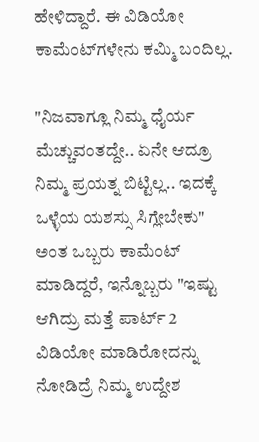ಹೇಳಿದ್ದಾರೆ. ಈ ವಿಡಿಯೋ ಕಾಮೆಂಟ್‌ಗಳೇನು ಕಮ್ಮಿ ಬಂದಿಲ್ಲ.

"ನಿಜವಾಗ್ಲೂ ನಿಮ್ಮ ಧೈರ್ಯ ಮೆಚ್ಚುವಂತದ್ದೇ.. ಏನೇ ಆದ್ರೂ ನಿಮ್ಮ ಪ್ರಯತ್ನ ಬಿಟ್ಟಿಲ್ಲ.. ಇದಕ್ಕೆ ಒಳ್ಳೆಯ ಯಶಸ್ಸು ಸಿಗ್ಲೇಬೇಕು" ಅಂತ ಒಬ್ಬರು ಕಾಮೆಂಟ್ ಮಾಡಿದ್ದರೆ, ಇನ್ನೊಬ್ಬರು "ಇಷ್ಟು ಆಗಿದ್ರು ಮತ್ತೆ ಪಾರ್ಟ್ 2 ವಿಡಿಯೋ ಮಾಡಿರೋದನ್ನು ನೋಡಿದ್ರೆ ನಿಮ್ಮ ಉದ್ದೇಶ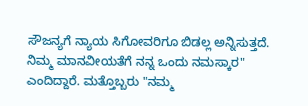ಸೌಜನ್ಯಗೆ ನ್ಯಾಯ ಸಿಗೋವರಿಗೂ ಬಿಡಲ್ಲ ಅನ್ನಿಸುತ್ತದೆ. ನಿಮ್ಮ ಮಾನವೀಯತೆಗೆ ನನ್ನ ಒಂದು ನಮಸ್ಕಾರ" ಎಂದಿದ್ದಾರೆ. ಮತ್ತೊಬ್ಬರು "ನಮ್ಮ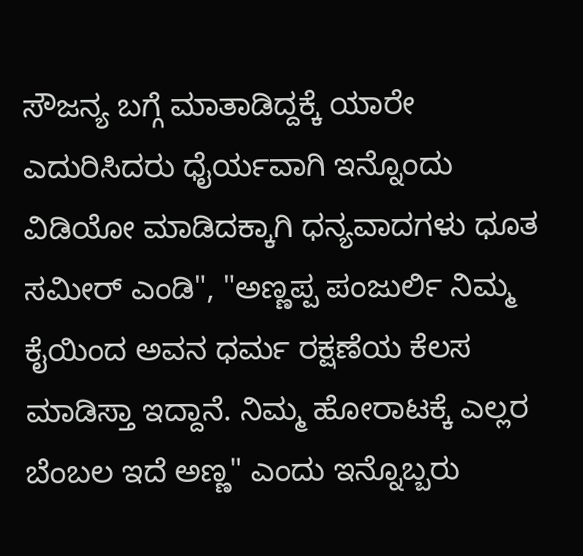ಸೌಜನ್ಯ ಬಗ್ಗೆ ಮಾತಾಡಿದ್ದಕ್ಕೆ ಯಾರೇ ಎದುರಿಸಿದರು ಧೈರ್ಯವಾಗಿ ಇನ್ನೊಂದು ವಿಡಿಯೋ ಮಾಡಿದಕ್ಕಾಗಿ ಧನ್ಯವಾದಗಳು ಧೂತ ಸಮೀರ್ ಎಂಡಿ", "ಅಣ್ಣಪ್ಪ ಪಂಜುರ್ಲಿ ನಿಮ್ಮ ಕೈಯಿಂದ ಅವನ ಧರ್ಮ ರಕ್ಷಣೆಯ ಕೆಲಸ ಮಾಡಿಸ್ತಾ ಇದ್ದಾನೆ. ನಿಮ್ಮ ಹೋರಾಟಕ್ಕೆ ಎಲ್ಲರ ಬೆಂಬಲ ಇದೆ ಅಣ್ಣ" ಎಂದು ಇನ್ನೊಬ್ಬರು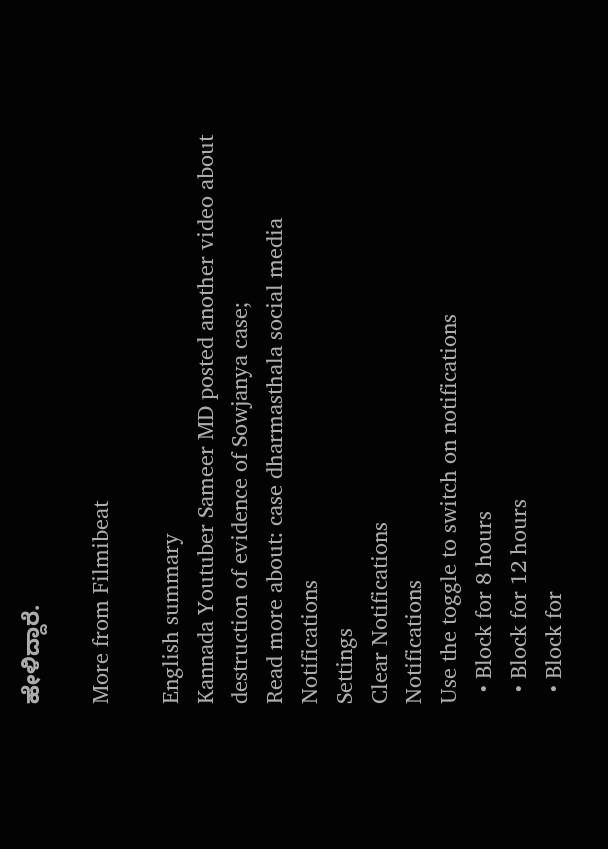ಹೇಳಿದ್ದಾರೆ.

More from Filmibeat

English summary
Kannada Youtuber Sameer MD posted another video about destruction of evidence of Sowjanya case;
Read more about: case dharmasthala social media
Notifications
Settings
Clear Notifications
Notifications
Use the toggle to switch on notifications
  • Block for 8 hours
  • Block for 12 hours
  • Block for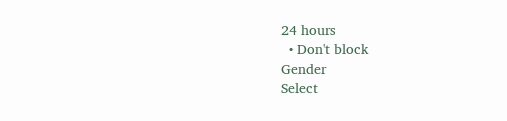24 hours
  • Don't block
Gender
Select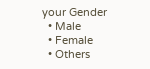your Gender
  • Male
  • Female
  • Others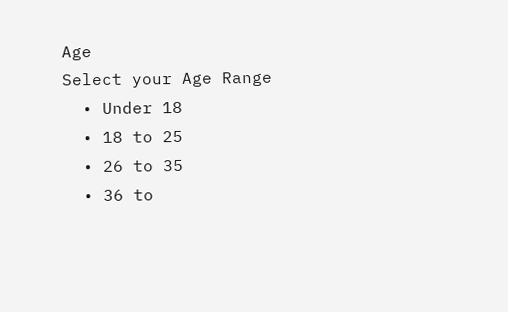Age
Select your Age Range
  • Under 18
  • 18 to 25
  • 26 to 35
  • 36 to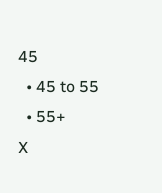45
  • 45 to 55
  • 55+
X